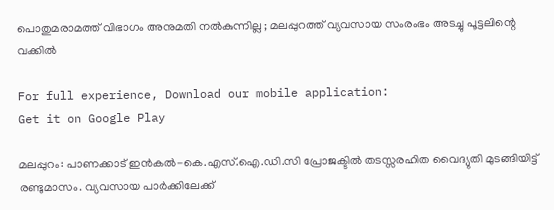പൊതുമരാമത്ത് വിഭാഗം അനുമതി നല്‍കുന്നില്ല ; മലപ്പുറത്ത് വ്യവസായ സംരംഭം അടച്ചു പൂട്ടലിന്റെ വക്കില്‍

For full experience, Download our mobile application:
Get it on Google Play

മലപ്പുറം: പാണക്കാട് ഇന്‍കല്‍-കെ.എസ്.ഐ.ഡി.സി പ്രോജക്ടില്‍ തടസ്സരഹിത വൈദ്യുതി മുടങ്ങിയിട്ട് രണ്ടുമാസം. വ്യവസായ പാര്‍ക്കിലേക്ക്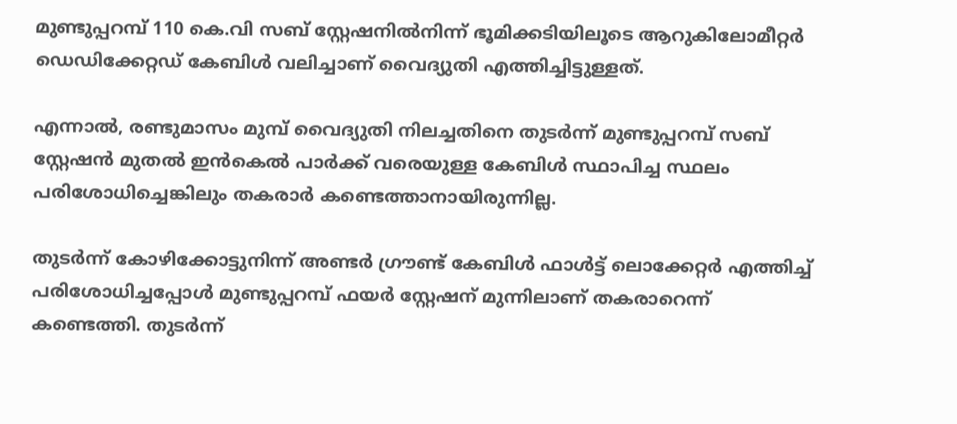മുണ്ടുപ്പറമ്പ് 110 കെ.വി സബ്‌ സ്റ്റേഷനില്‍നിന്ന് ഭൂമിക്കടിയിലൂടെ ആറുകിലോമീറ്റര്‍ ഡെഡിക്കേറ്റഡ് കേബിള്‍ വലിച്ചാണ് വൈദ്യുതി എത്തിച്ചിട്ടുള്ളത്.

എന്നാല്‍, രണ്ടുമാസം മുമ്പ് വൈദ്യുതി നിലച്ചതിനെ തുടര്‍ന്ന് മുണ്ടുപ്പറമ്പ് സബ്‌ സ്റ്റേഷന്‍ മുതല്‍ ഇന്‍കെല്‍ പാര്‍ക്ക് വരെയുള്ള കേബിള്‍ സ്ഥാപിച്ച സ്ഥലം പരിശോധിച്ചെങ്കിലും തകരാര്‍ കണ്ടെത്താനായിരുന്നില്ല.

തുടര്‍ന്ന് കോഴിക്കോട്ടുനിന്ന് അണ്ടര്‍ ഗ്രൗണ്ട് കേബിള്‍ ഫാള്‍ട്ട് ലൊക്കേറ്റര്‍ എത്തിച്ച്‌ പരിശോധിച്ചപ്പോള്‍ മുണ്ടുപ്പറമ്പ് ഫയര്‍ സ്റ്റേഷന് മുന്നിലാണ് തകരാറെന്ന് കണ്ടെത്തി. തുടര്‍ന്ന്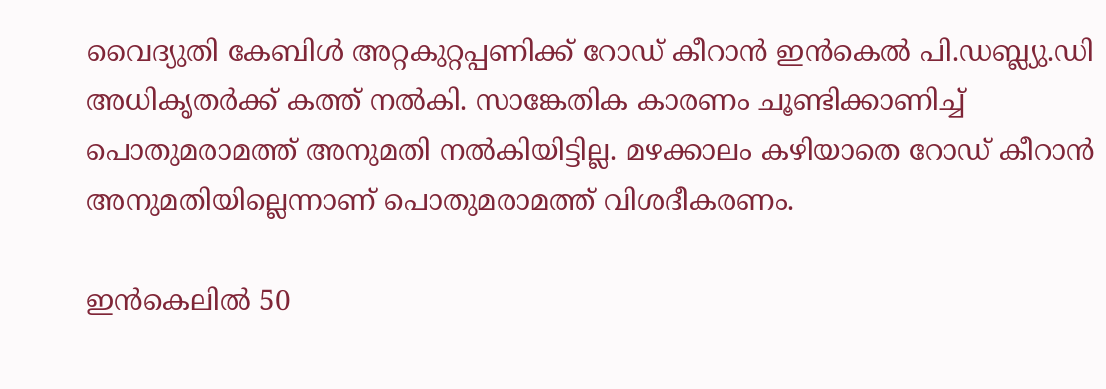വൈദ്യുതി കേബിള്‍ അറ്റകുറ്റപ്പണിക്ക് റോഡ് കീറാന്‍ ഇന്‍കെല്‍ പി.ഡബ്ല്യു.ഡി അധികൃതര്‍ക്ക് കത്ത് നല്‍കി. സാങ്കേതിക കാരണം ചൂണ്ടിക്കാണിച്ച്‌ പൊതുമരാമത്ത് അനുമതി നല്‍കിയിട്ടില്ല. മഴക്കാലം കഴിയാതെ റോഡ് കീറാന്‍ അനുമതിയില്ലെന്നാണ് പൊതുമരാമത്ത് വിശദീകരണം.

ഇന്‍കെലില്‍ 50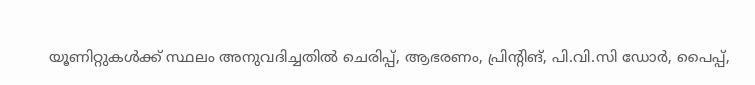യൂണിറ്റുകള്‍ക്ക് സ്ഥലം അനുവദിച്ചതില്‍ ചെരിപ്പ്, ആഭരണം, പ്രിന്‍റിങ്, പി.വി.സി ഡോര്‍, പൈപ്പ്,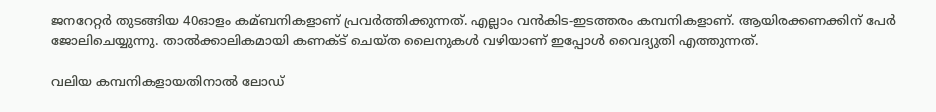ജനറേറ്റര്‍ തുടങ്ങിയ 40ഓളം കമ്ബനികളാണ് പ്രവര്‍ത്തിക്കുന്നത്. എല്ലാം വന്‍കിട-ഇടത്തരം കമ്പനികളാണ്. ആയിരക്കണക്കിന് പേര്‍ ജോലിചെയ്യുന്നു. താല്‍ക്കാലികമായി കണക്ട് ചെയ്ത ലൈനുകള്‍ വഴിയാണ് ഇപ്പോള്‍ വൈദ്യുതി എത്തുന്നത്.

വലിയ കമ്പനികളായതിനാല്‍ ലോഡ്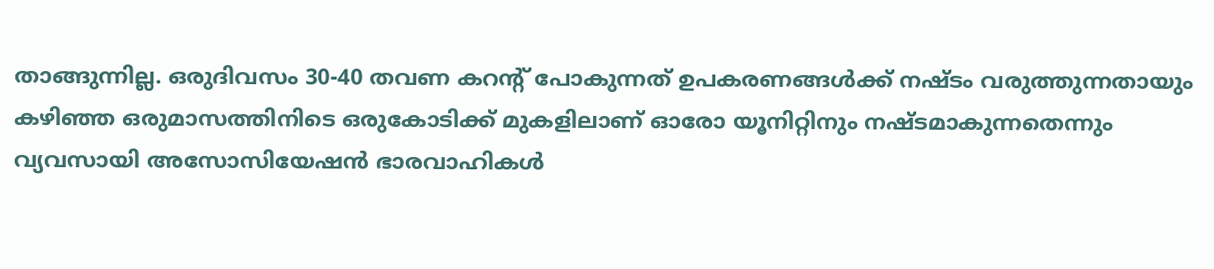താങ്ങുന്നില്ല. ഒരുദിവസം 30-40 തവണ കറന്‍റ് പോകുന്നത് ഉപകരണങ്ങള്‍ക്ക് നഷ്ടം വരുത്തുന്നതായും കഴിഞ്ഞ ഒരുമാസത്തിനിടെ ഒരുകോടിക്ക് മുകളിലാണ് ഓരോ യൂനിറ്റിനും നഷ്ടമാകുന്നതെന്നും വ്യവസായി അസോസിയേഷന്‍ ഭാരവാഹികള്‍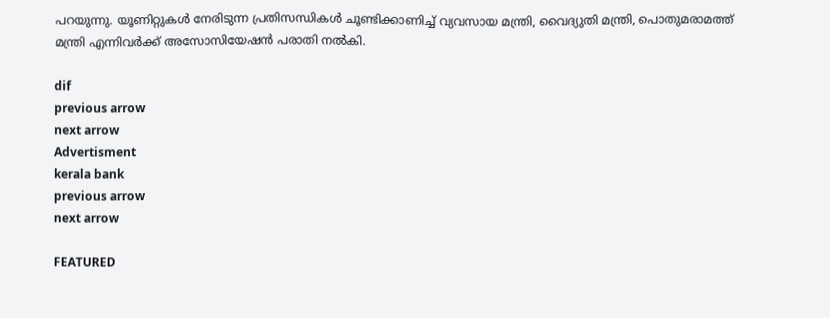പറയുന്നു. യൂണിറ്റുകള്‍ നേരിടുന്ന പ്രതിസന്ധികള്‍ ചൂണ്ടിക്കാണിച്ച്‌ വ്യവസായ മന്ത്രി, വൈദ്യുതി മന്ത്രി, പൊതുമരാമത്ത് മന്ത്രി എന്നിവര്‍ക്ക് അസോസിയേഷന്‍ പരാതി നല്‍കി.

dif
previous arrow
next arrow
Advertisment
kerala bank
previous arrow
next arrow

FEATURED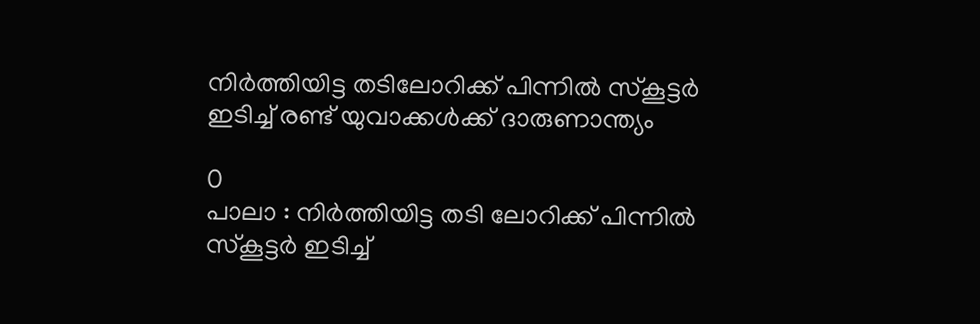നിർത്തിയിട്ട തടിലോറിക്ക് പിന്നിൽ സ്‌കൂട്ടർ ഇടിച്ച് രണ്ട് യുവാക്കൾക്ക് ദാരുണാന്ത്യം

0
പാലാ : നിർത്തിയിട്ട തടി ലോറിക്ക് പിന്നിൽ സ്‌കൂട്ടർ ഇടിച്ച്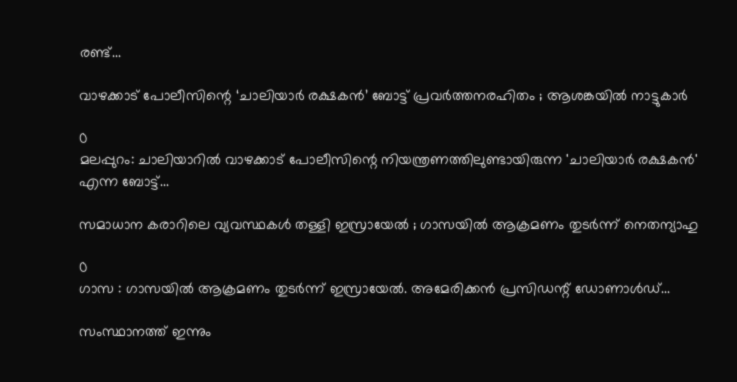രണ്ട്...

വാഴക്കാട് പോലീസിന്റെ ‘ചാലിയാർ രക്ഷകൻ’ ബോട്ട് പ്രവർത്തനരഹിതം ; ആശങ്കയിൽ നാട്ടുകാർ

0
മലപ്പുറം: ചാലിയാറിൽ വാഴക്കാട് പോലീസിന്റെ നിയന്ത്രണത്തിലുണ്ടായിരുന്ന 'ചാലിയാർ രക്ഷകൻ' എന്ന ബോട്ട്...

സമാധാന കരാറിലെ വ്യവസ്ഥകൾ തള്ളി ഇസ്രായേൽ ; ഗാസയിൽ ആക്രമണം തുടർന്ന് നെതന്യാഹു

0
ഗാസ : ഗാസയിൽ ആക്രമണം തുടർന്ന് ഇസ്രായേൽ. അമേരിക്കൻ പ്രസിഡന്റ് ഡോണാൾഡ്...

സംസ്ഥാനത്ത് ഇന്നും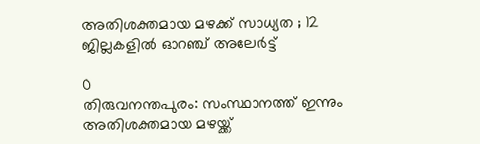അതിശക്തമായ മഴക്ക് സാധ്യത ; 12 ജില്ലകളിൽ ഓറഞ്ച് അലേർട്ട്

0
തിരുവനന്തപുരം: സംസ്ഥാനത്ത് ഇന്നും അതിശക്തമായ മഴയ്ക്ക്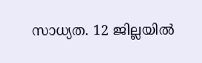സാധ്യത. 12 ജില്ലയിൽ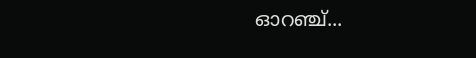ഓറഞ്ച്...